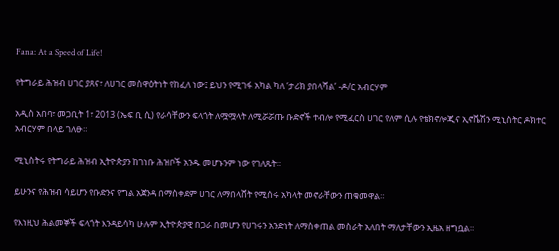Fana: At a Speed of Life!

የትግራይ ሕዝብ ሀገር ያጸና፣ ለሀገር መስዋዕትነት የከፈለ ነው፤ ይህን የሚገፋ አካል ካለ ‘ታሪክ ያበላሻል’ -ዶ/ር አብርሃም

አዲስ አበባ፣ መጋቢት 1፣ 2013 (ኤፍ ቢ ሲ) የራሳቸውን ፍላጎት ለሟሟላት ለሚሯሯጡ ቡድኖች ተብሎ የሚፈርስ ሀገር የለም ሲሉ የቴክኖሎጂና ኢኖቬሽን ሚኒስትር ዶክተር አብርሃም በላይ ገለፁ።

ሚኒስትሩ የትግራይ ሕዝብ ኢትዮጵያን ከገነቡ ሕዝቦች አንዱ መሆኑንም ነው የገለጹት።

ይሁንና የሕዝብ ሳይሆን የቡድንና የግል አጀንዳ በማስቀደም ሀገር ለማበላሸት የሚሰሩ አካላት መኖራቸውን ጠቁመዋል።

የእነዚህ ሕልመኞች ፍላጎት እንዳይሳካ ሁሉም ኢትዮጵያዊ በጋራ በመሆን የሀገሩን አንድነት ለማስቀጠል መስራት አለበት ማለታቸውን ኢዜአ ዘግቧል።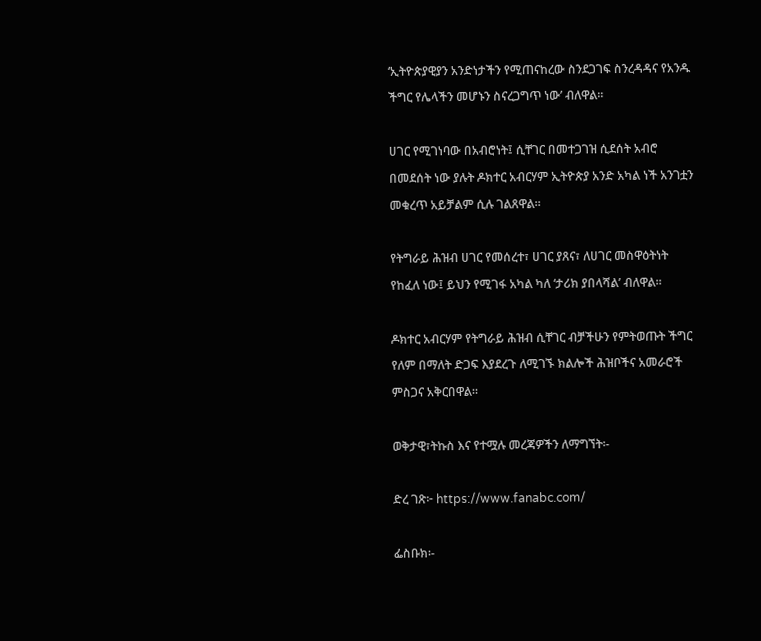‘ኢትዮጵያዊያን አንድነታችን የሚጠናከረው ስንደጋገፍ ስንረዳዳና የአንዱ ችግር የሌላችን መሆኑን ስናረጋግጥ ነው’ ብለዋል።

ሀገር የሚገነባው በአብሮነት፤ ሲቸገር በመተጋገዝ ሲደሰት አብሮ በመደሰት ነው ያሉት ዶክተር አብርሃም ኢትዮጵያ አንድ አካል ነች አንገቷን መቁረጥ አይቻልም ሲሉ ገልጸዋል።

የትግራይ ሕዝብ ሀገር የመሰረተ፣ ሀገር ያጸና፣ ለሀገር መስዋዕትነት የከፈለ ነው፤ ይህን የሚገፋ አካል ካለ ‘ታሪክ ያበላሻል’ ብለዋል።

ዶክተር አብርሃም የትግራይ ሕዝብ ሲቸገር ብቻችሁን የምትወጡት ችግር የለም በማለት ድጋፍ እያደረጉ ለሚገኙ ክልሎች ሕዝቦችና አመራሮች ምስጋና አቅርበዋል።

ወቅታዊ፣ትኩስ እና የተሟሉ መረጃዎችን ለማግኘት፡-

ድረ ገጽ፦ https://www.fanabc.com/

ፌስቡክ፡-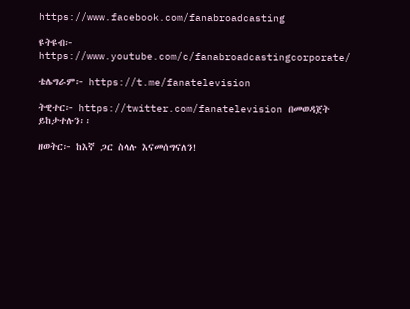https://www.facebook.com/fanabroadcasting

ዩትዩብ፦ https://www.youtube.com/c/fanabroadcastingcorporate/

ቴሌግራም፦ https://t.me/fanatelevision

ትዊተር፦ https://twitter.com/fanatelevision በመወዳጀት ይከታተሉን፡፡

ዘወትር፦ ከእኛ ጋር ስላሉ እናመሰግናለን!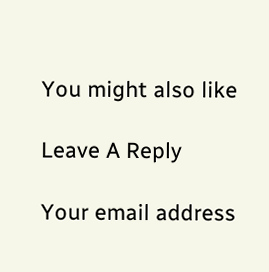You might also like

Leave A Reply

Your email address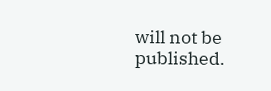will not be published.